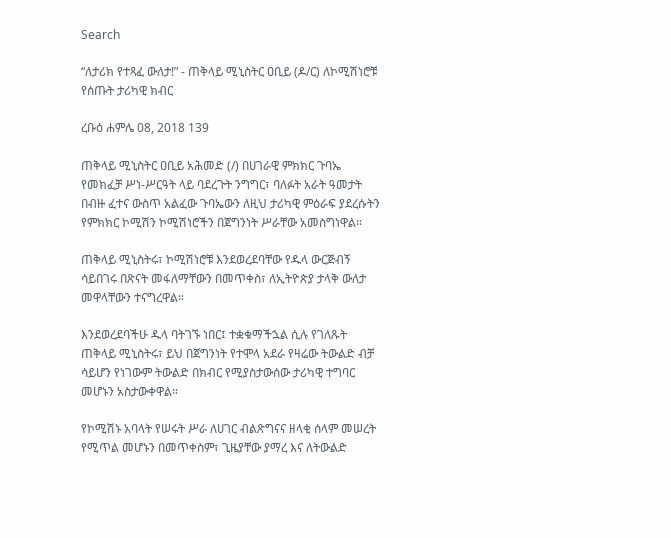Search

“ለታሪክ የተጻፈ ውለታ!” - ጠቅላይ ሚኒስትር ዐቢይ (ዶ/ር) ለኮሚሽነሮቹ የሰጡት ታሪካዊ ክብር

ረቡዕ ሐምሌ 08, 2018 139

ጠቅላይ ሚኒስትር ዐቢይ አሕመድ (/) በሀገራዊ ምክክር ጉባኤ የመክፈቻ ሥነ-ሥርዓት ላይ ባደረጉት ንግግር፣ ባለፉት አራት ዓመታት በብዙ ፈተና ውስጥ አልፈው ጉባኤውን ለዚህ ታሪካዊ ምዕራፍ ያደረሱትን የምክክር ኮሚሽን ኮሚሽነሮችን በጀግንነት ሥራቸው አመስግነዋል።

ጠቅላይ ሚኒስትሩ፣ ኮሚሽነሮቹ እንደወረደባቸው የዱላ ውርጅብኝ ሳይበገሩ በጽናት መፋለማቸውን በመጥቀስ፣ ለኢትዮጵያ ታላቅ ውለታ መዋላቸውን ተናግረዋል።

እንደወረደባችሁ ዱላ ባትገኙ ነበር፤ ተቋቁማችኋል ሲሉ የገለጹት ጠቅላይ ሚኒስትሩ፣ ይህ በጀግንነት የተሞላ አደራ የዛሬው ትውልድ ብቻ ሳይሆን የነገውም ትውልድ በክብር የሚያስታውሰው ታሪካዊ ተግባር መሆኑን አስታውቀዋል።

የኮሚሽኑ አባላት የሠሩት ሥራ ለሀገር ብልጽግናና ዘላቂ ሰላም መሠረት የሚጥል መሆኑን በመጥቀስም፣ ጊዜያቸው ያማረ እና ለትውልድ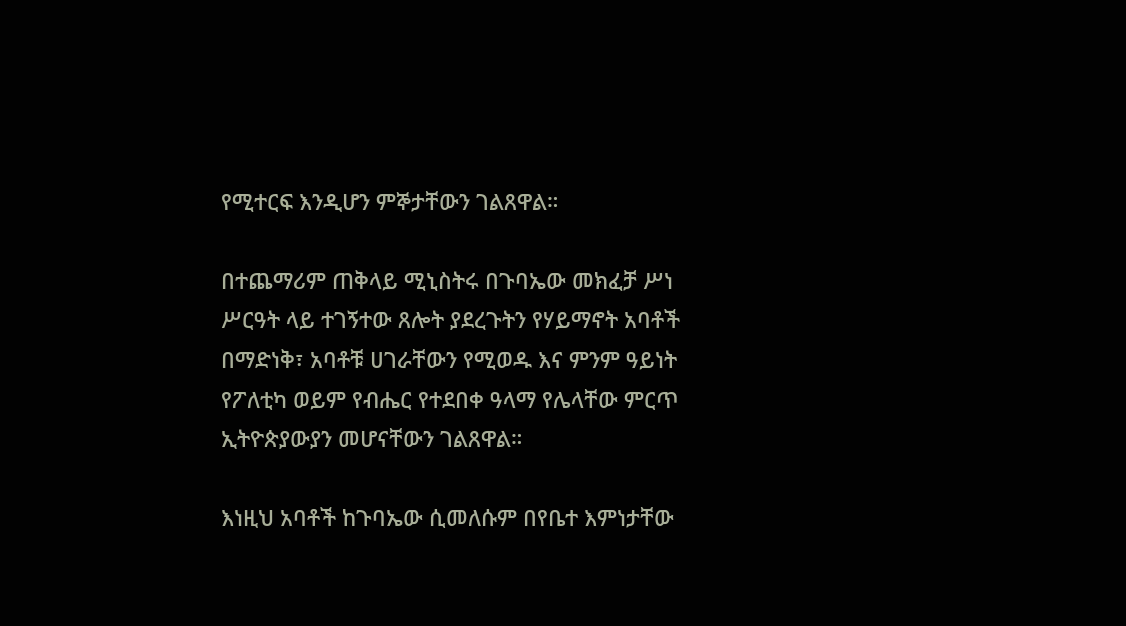የሚተርፍ እንዲሆን ምኞታቸውን ገልጸዋል።

በተጨማሪም ጠቅላይ ሚኒስትሩ በጉባኤው መክፈቻ ሥነ ሥርዓት ላይ ተገኝተው ጸሎት ያደረጉትን የሃይማኖት አባቶች በማድነቅ፣ አባቶቹ ሀገራቸውን የሚወዱ እና ምንም ዓይነት የፖለቲካ ወይም የብሔር የተደበቀ ዓላማ የሌላቸው ምርጥ ኢትዮጵያውያን መሆናቸውን ገልጸዋል።

እነዚህ አባቶች ከጉባኤው ሲመለሱም በየቤተ እምነታቸው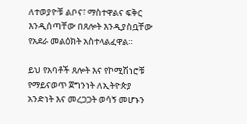ለተወያዮቹ ልቦና፣ ማስተዋልና ፍቅር እንዲሰጣቸው በጸሎት እንዲያስቧቸው የአደራ መልዕክት አስተላልፈዋል።

ይህ የአባቶች ጸሎት እና የኮሚሽነሮቹ የማይናወጥ ጀግንነት ለኢትዮጵያ አንድነት እና መረጋጋት ወሳኝ መሆኑን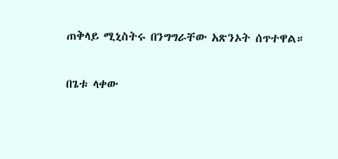ጠቅላይ ሚኒስትሩ በንግግራቸው አጽንኦት ሰጥተዋል።

በጌቱ ላቀው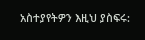አስተያየትዎን እዚህ ያስፍሩ: